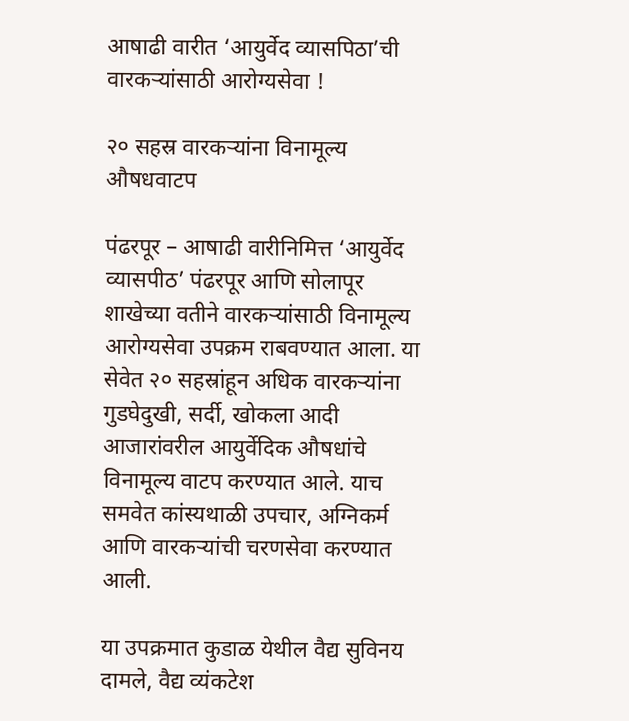आषाढी वारीत ‘आयुर्वेद व्यासपिठा’ची वारकर्‍यांसाठी आरोग्यसेवा !

२० सहस्र वारकर्‍यांना विनामूल्य औषधवाटप

पंढरपूर – आषाढी वारीनिमित्त ‘आयुर्वेद व्यासपीठ’ पंढरपूर आणि सोलापूर शाखेच्या वतीने वारकर्‍यांसाठी विनामूल्य आरोग्यसेवा उपक्रम राबवण्यात आला. या सेवेत २० सहस्रांहून अधिक वारकर्‍यांना गुडघेदुखी, सर्दी, खोकला आदी आजारांवरील आयुर्वेदिक औषधांचे विनामूल्य वाटप करण्यात आले. याच समवेत कांस्यथाळी उपचार, अग्निकर्म आणि वारकर्‍यांची चरणसेवा करण्यात आली.

या उपक्रमात कुडाळ येथील वैद्य सुविनय दामले, वैद्य व्यंकटेश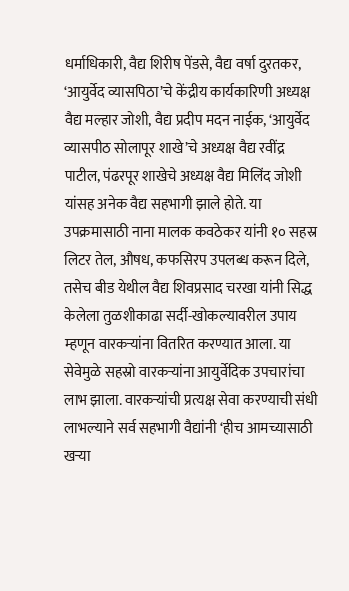धर्माधिकारी, वैद्य शिरीष पेंडसे, वैद्य वर्षा दुरतकर, ‘आयुर्वेद व्यासपिठा’चे केंद्रीय कार्यकारिणी अध्यक्ष वैद्य मल्हार जोशी, वैद्य प्रदीप मदन नाईक, ‘आयुर्वेद व्यासपीठ सोलापूर शाखे’चे अध्यक्ष वैद्य रवींद्र पाटील, पंढरपूर शाखेचे अध्यक्ष वैद्य मिलिंद जोशी यांसह अनेक वैद्य सहभागी झाले होते. या उपक्रमासाठी नाना मालक कवठेकर यांनी १० सहस्र लिटर तेल, औषध, कफसिरप उपलब्ध करून दिले, तसेच बीड येथील वैद्य शिवप्रसाद चरखा यांनी सिद्ध केलेला तुळशीकाढा सर्दी-खोकल्यावरील उपाय म्हणून वारकर्‍यांना वितरित करण्यात आला. या सेवेमुळे सहस्रो वारकर्‍यांना आयुर्वेदिक उपचारांचा लाभ झाला. वारकर्‍यांची प्रत्यक्ष सेवा करण्याची संधी लाभल्याने सर्व सहभागी वैद्यांनी ‘हीच आमच्यासाठी खर्‍या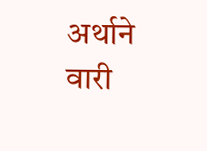अर्थाने वारी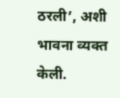ठरली’, अशी भावना व्यक्त केली.